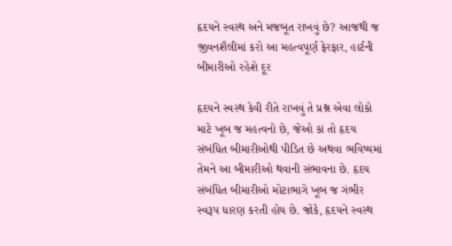હૃદયને સ્વસ્થ અને મજબૂત રાખવું છે? આજથી જ જીવનશૈલીમાં કરો આ મહત્વપૂર્ણ ફેરફાર, હાર્ટની બીમારીઓ રહેશે દૂર

હૃદયને સ્વસ્થ કેવી રીતે રાખવું તે પ્રશ્ન એવા લોકો માટે ખૂબ જ મહત્વનો છે, જેઓ કાં તો હૃદય સંબંધિત બીમારીઓથી પીડિત છે અથવા ભવિષ્યમાં તેમને આ બીમારીઓ થવાની સંભાવના છે. હૃદય સંબંધિત બીમારીઓ મોટાભાગે ખૂબ જ ગંભીર સ્વરૂપ ધારણ કરતી હોય છે. જોકે, હૃદયને સ્વસ્થ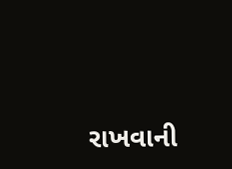રાખવાની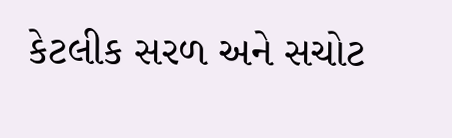કેટલીક સરળ અને સચોટ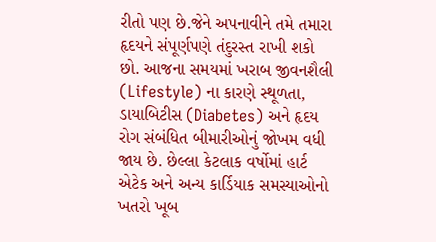રીતો પણ છે.જેને અપનાવીને તમે તમારા હૃદયને સંપૂર્ણપણે તંદુરસ્ત રાખી શકો છો. આજના સમયમાં ખરાબ જીવનશૈલી (Lifestyle) ના કારણે સ્થૂળતા, ડાયાબિટીસ (Diabetes) અને હૃદય રોગ સંબંધિત બીમારીઓનું જોખમ વધી જાય છે. છેલ્લા કેટલાક વર્ષોમાં હાર્ટ એટેક અને અન્ય કાર્ડિયાક સમસ્યાઓનો ખતરો ખૂબ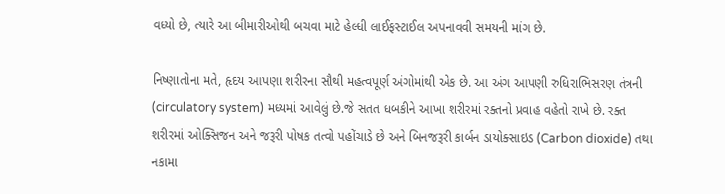વધ્યો છે, ત્યારે આ બીમારીઓથી બચવા માટે હેલ્ધી લાઈફસ્ટાઈલ અપનાવવી સમયની માંગ છે.

નિષ્ણાતોના મતે, હૃદય આપણા શરીરના સૌથી મહત્વપૂર્ણ અંગોમાંથી એક છે. આ અંગ આપણી રુધિરાભિસરણ તંત્રની (circulatory system) મધ્યમાં આવેલું છે.જે સતત ધબકીને આખા શરીરમાં રક્તનો પ્રવાહ વહેતો રાખે છે. રક્ત શરીરમાં ઓક્સિજન અને જરૂરી પોષક તત્વો પહોંચાડે છે અને બિનજરૂરી કાર્બન ડાયોક્સાઇડ (Carbon dioxide) તથા નકામા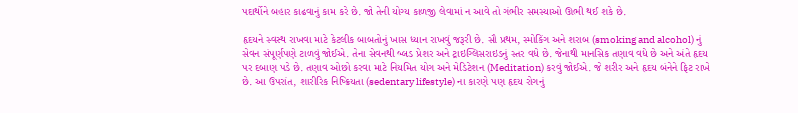પદાર્થોને બહાર કાઢવાનું કામ કરે છે. જો તેની યોગ્ય કાળજી લેવામાં ન આવે તો ગંભીર સમસ્યાઓ ઊભી થઈ શકે છે.

હૃદયને સ્વસ્થ રાખવા માટે કેટલીક બાબતોનું ખાસ ધ્યાન રાખવું જરૂરી છે. સૌ પ્રથમ, સ્મોકિંગ અને શરાબ (smoking and alcohol) નું સેવન સંપૂર્ણપણે ટાળવું જોઈએ. તેના સેવનથી બ્લડ પ્રેશર અને ટ્રાઇગ્લિસરાઇડનું સ્તર વધે છે. જેનાથી માનસિક તણાવ વધે છે અને અંતે હૃદય પર દબાણ પડે છે. તણાવ ઓછો કરવા માટે નિયમિત યોગ અને મેડિટેશન (Meditation) કરવું જોઈએ. જે શરીર અને હૃદય બંનેને ફિટ રાખે છે. આ ઉપરાંત, શારીરિક નિષ્ક્રિયતા (sedentary lifestyle) ના કારણે પણ હૃદય રોગનું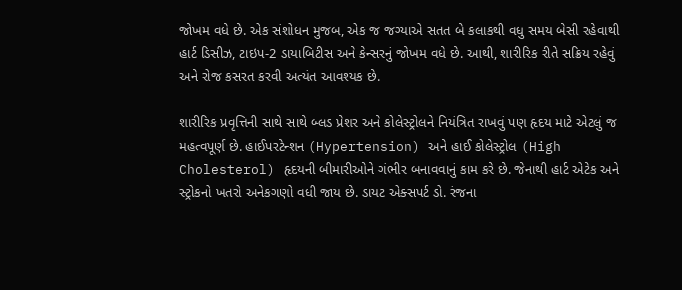જોખમ વધે છે. એક સંશોધન મુજબ, એક જ જગ્યાએ સતત બે કલાકથી વધુ સમય બેસી રહેવાથી હાર્ટ ડિસીઝ, ટાઇપ-2 ડાયાબિટીસ અને કેન્સરનું જોખમ વધે છે. આથી, શારીરિક રીતે સક્રિય રહેવું અને રોજ કસરત કરવી અત્યંત આવશ્યક છે.

શારીરિક પ્રવૃત્તિની સાથે સાથે બ્લડ પ્રેશર અને કોલેસ્ટ્રોલને નિયંત્રિત રાખવું પણ હૃદય માટે એટલું જ મહત્વપૂર્ણ છે. હાઈપરટેન્શન (Hypertension) અને હાઈ કોલેસ્ટ્રોલ (High Cholesterol) હૃદયની બીમારીઓને ગંભીર બનાવવાનું કામ કરે છે. જેનાથી હાર્ટ એટેક અને સ્ટ્રોકનો ખતરો અનેકગણો વધી જાય છે. ડાયટ એક્સપર્ટ ડો. રંજના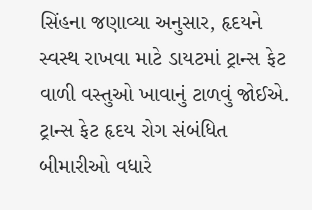સિંહના જણાવ્યા અનુસાર, હૃદયને સ્વસ્થ રાખવા માટે ડાયટમાં ટ્રાન્સ ફેટ વાળી વસ્તુઓ ખાવાનું ટાળવું જોઈએ. ટ્રાન્સ ફેટ હૃદય રોગ સંબંધિત બીમારીઓ વધારે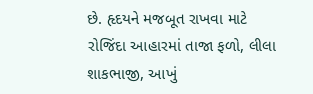છે. હૃદયને મજબૂત રાખવા માટે રોજિંદા આહારમાં તાજા ફળો, લીલા શાકભાજી, આખું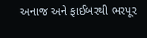અનાજ અને ફાઈબરથી ભરપૂર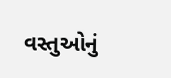વસ્તુઓનું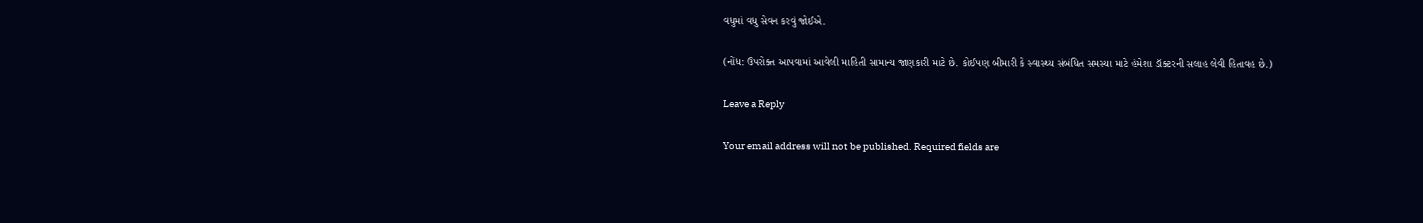વધુમાં વધુ સેવન કરવું જોઈએ.

(નોંધ: ઉપરોક્ત આપવામાં આવેલી માહિતી સામાન્ય જાણકારી માટે છે. કોઈપણ બીમારી કે સ્વાસ્થ્ય સંબંધિત સમસ્યા માટે હંમેશા ડૉક્ટરની સલાહ લેવી હિતાવહ છે.)

Leave a Reply

Your email address will not be published. Required fields are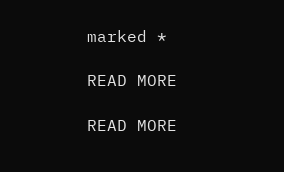marked *

READ MORE

READ MORE